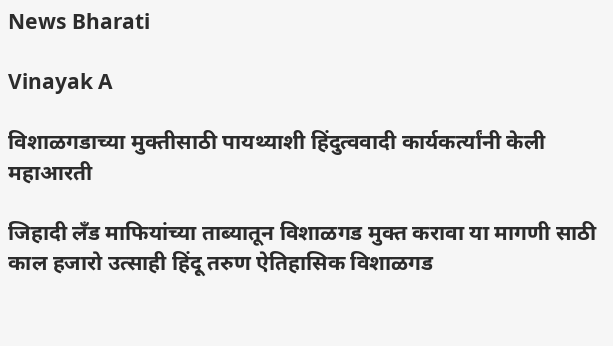News Bharati

Vinayak A

विशाळगडाच्या मुक्तीसाठी पायथ्याशी हिंदुत्ववादी कार्यकर्त्यांनी केली महाआरती

जिहादी लँड माफियांच्या ताब्यातून विशाळगड मुक्त करावा या मागणी साठी काल हजारो उत्साही हिंदू तरुण ऐतिहासिक विशाळगड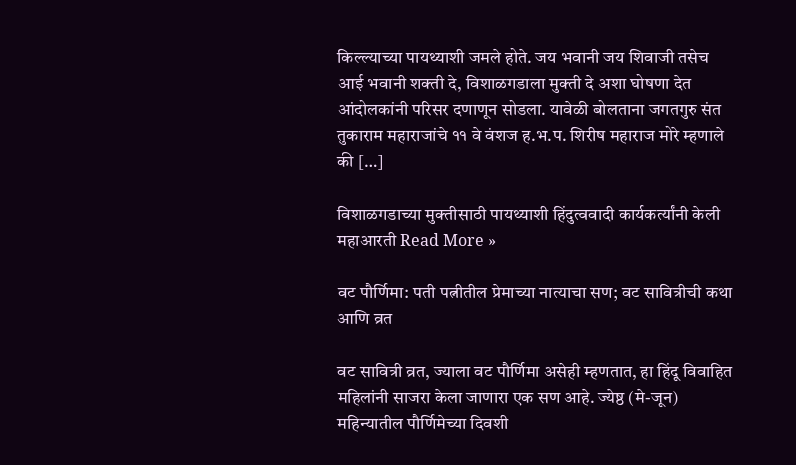किल्ल्याच्या पायथ्याशी जमले होते. जय भवानी जय शिवाजी तसेच आई भवानी शक्ती दे, विशाळगडाला मुक्ती दे अशा घोषणा देत आंदोलकांनी परिसर दणाणून सोडला. यावेळी बोलताना जगतगुरु संत तुकाराम महाराजांचे ११ वे वंशज ह.भ.प. शिरीष महाराज मोरे म्हणाले की […]

विशाळगडाच्या मुक्तीसाठी पायथ्याशी हिंदुत्ववादी कार्यकर्त्यांनी केली महाआरती Read More »

वट पौर्णिमा: पती पत्नीतील प्रेमाच्या नात्याचा सण; वट सावित्रीची कथा आणि व्रत

वट सावित्री व्रत, ज्याला वट पौर्णिमा असेही म्हणतात, हा हिंदू विवाहित महिलांनी साजरा केला जाणारा एक सण आहे. ज्येष्ठ (मे-जून) महिन्यातील पौर्णिमेच्या दिवशी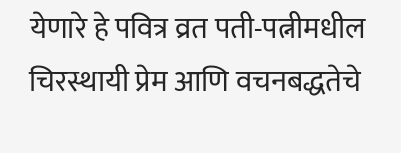येणारे हे पवित्र व्रत पती-पत्नीमधील चिरस्थायी प्रेम आणि वचनबद्धतेचे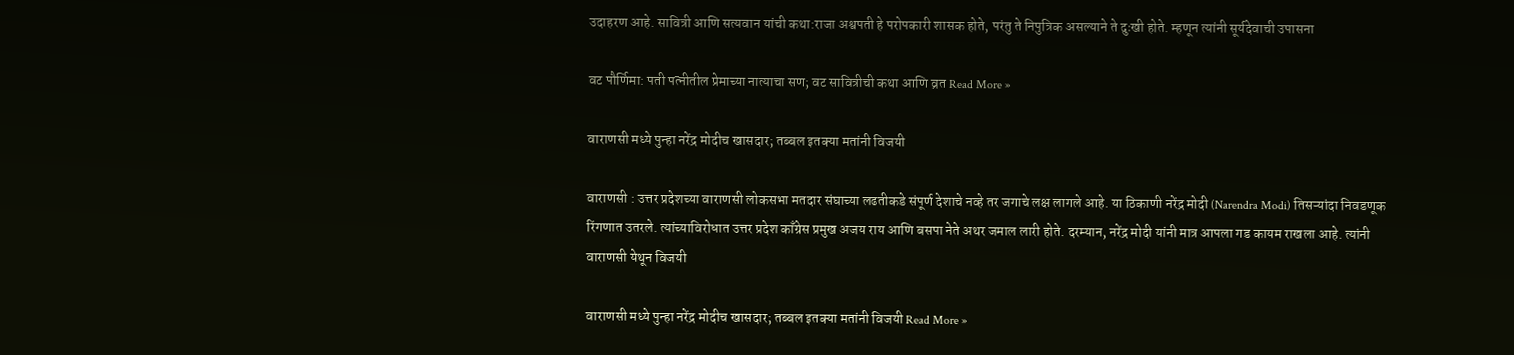उदाहरण आहे. सावित्री आणि सत्यवान यांची कथा:राजा अश्वपती हे परोपकारी शासक होते, परंतु ते निपुत्रिक असल्याने ते दुःखी होते. म्हणून त्यांनी सूर्यदेवाची उपासना

वट पौर्णिमा: पती पत्नीतील प्रेमाच्या नात्याचा सण; वट सावित्रीची कथा आणि व्रत Read More »

वाराणसी मध्ये पुन्हा नरेंद्र मोदीच खासदार; तब्बल इतक्या मतांनी विजयी

वाराणसी : उत्तर प्रदेशच्या वाराणसी लोकसभा मतदार संघाच्या लढतीकडे संपूर्ण देशाचे नव्हे तर जगाचे लक्ष लागले आहे. या ठिकाणी नरेंद्र मोदी (Narendra Modi) तिसऱ्यांदा निवडणूक रिंगणात उतरले. त्यांच्याविरोधात उत्तर प्रदेश काँग्रेस प्रमुख अजय राय आणि बसपा नेते अथर जमाल लारी होते. दरम्यान, नरेंद्र मोदी यांनी मात्र आपला गड कायम राखला आहे. त्यांनी वाराणसी येथून विजयी

वाराणसी मध्ये पुन्हा नरेंद्र मोदीच खासदार; तब्बल इतक्या मतांनी विजयी Read More »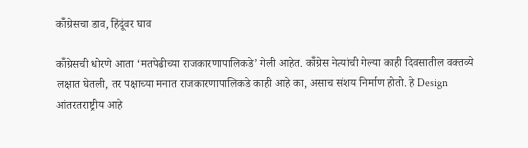कॉँग्रेसचा डाव, हिंदूंवर घाव

कॉँग्रेसची धोरणे आता ‘मतपेढीच्या राजकारणापालिकडे’ गेली आहेत. कॉँग्रेस नेत्यांची गेल्या काही दिवसातील वक्तव्ये लक्षात घेतली, तर पक्षाच्या मनात राजकारणापालिकडे काही आहे का, असाच संशय निर्माण होतो. हे Design आंतरतराष्ट्रीय आहे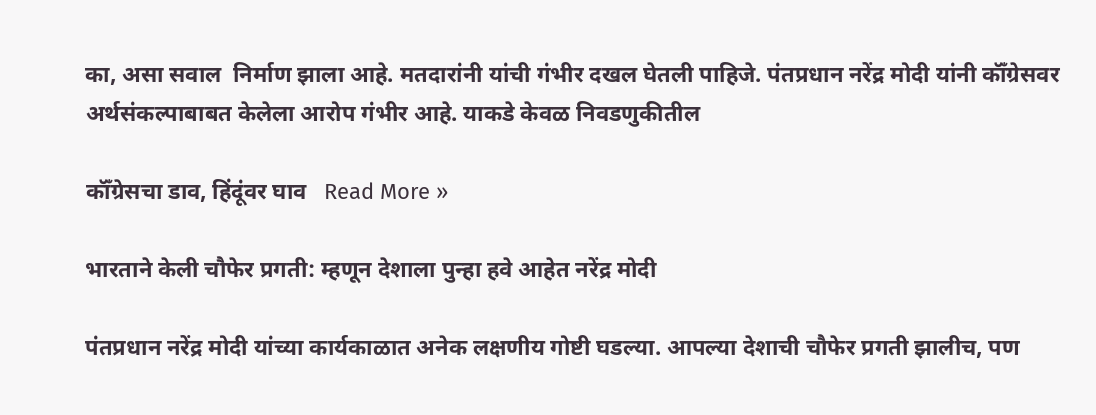का, असा सवाल  निर्माण झाला आहे. मतदारांनी यांची गंभीर दखल घेतली पाहिजे. पंतप्रधान नरेंद्र मोदी यांनी कॉँग्रेसवर अर्थसंकल्पाबाबत केलेला आरोप गंभीर आहे. याकडे केवळ निवडणुकीतील

कॉँग्रेसचा डाव, हिंदूंवर घाव   Read More »

भारताने केली चौफेर प्रगती: म्हणून देशाला पुन्हा हवे आहेत नरेंद्र मोदी

पंतप्रधान नरेंद्र मोदी यांच्या कार्यकाळात अनेक लक्षणीय गोष्टी घडल्या. आपल्या देशाची चौफेर प्रगती झालीच, पण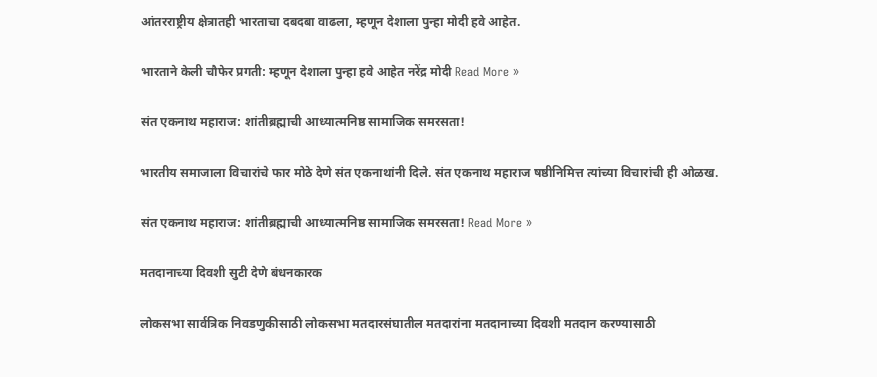आंतरराष्ट्रीय क्षेत्रातही भारताचा दबदबा वाढला, म्हणून देशाला पुन्हा मोदी हवे आहेत.

भारताने केली चौफेर प्रगती: म्हणून देशाला पुन्हा हवे आहेत नरेंद्र मोदी Read More »

संत एकनाथ महाराज: शांतीब्रह्माची आध्यात्मनिष्ठ सामाजिक समरसता!

भारतीय समाजाला विचारांचे फार मोठे देणे संत एकनाथांनी दिले. संत एकनाथ महाराज षष्ठीनिमित्त त्यांच्या विचारांची ही ओळख.

संत एकनाथ महाराज: शांतीब्रह्माची आध्यात्मनिष्ठ सामाजिक समरसता! Read More »

मतदानाच्या दिवशी सुटी देणे बंधनकारक

लोकसभा सार्वत्रिक निवडणुकीसाठी लोकसभा मतदारसंघातील मतदारांना मतदानाच्या दिवशी मतदान करण्यासाठी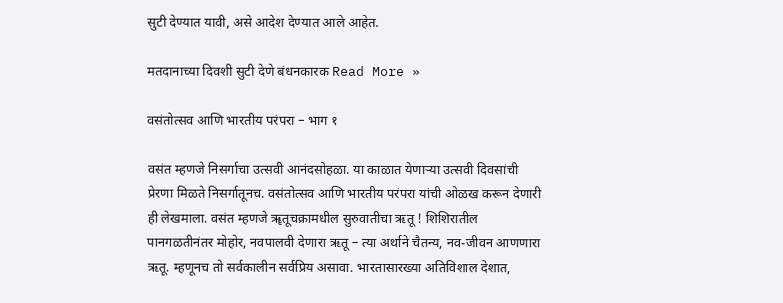सुटी देण्यात यावी, असे आदेश देण्यात आले आहेत.

मतदानाच्या दिवशी सुटी देणे बंधनकारक Read More »

वसंतोत्सव आणि भारतीय परंपरा – भाग १

वसंत म्हणजे निसर्गाचा उत्सवी आनंदसोहळा. या काळात येणाऱ्या उत्सवी दिवसांची प्रेरणा मिळते निसर्गातूनच. वसंतोत्सव आणि भारतीय परंपरा यांची ओळख करून देणारी ही लेखमाला. वसंत म्हणजे ॠतूचक्रामधील सुरुवातीचा ऋतू ! शिशिरातील पानगळतीनंतर मोहोर, नवपालवी देणारा ऋतू – त्या अर्थाने चैतन्य, नव-जीवन आणणारा ऋतू. म्हणूनच तो सर्वकालीन सर्वप्रिय असावा. भारतासारख्या अतिविशाल देशात,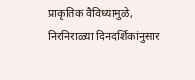प्राकृतिक वैविध्यामुळे, निरनिराळ्या दिनदर्शिकांनुसार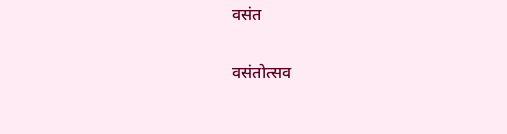वसंत

वसंतोत्सव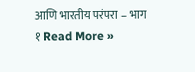आणि भारतीय परंपरा – भाग १ Read More »